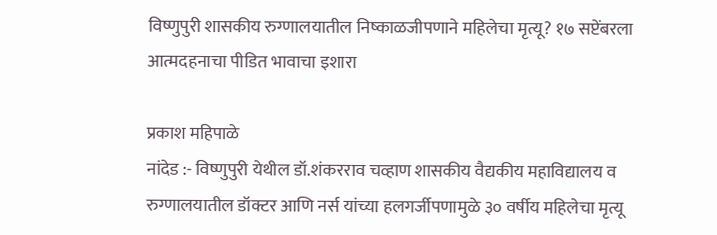विष्णुपुरी शासकीय रुग्णालयातील निष्काळजीपणाने महिलेचा मृत्यू? १७ सप्टेंबरला आत्मदहनाचा पीडित भावाचा इशारा

प्रकाश महिपाळे
नांदेड :- विष्णुपुरी येथील डॉ.शंकरराव चव्हाण शासकीय वैद्यकीय महाविद्यालय व रुग्णालयातील डॉक्टर आणि नर्स यांच्या हलगर्जीपणामुळे ३० वर्षीय महिलेचा मृत्यू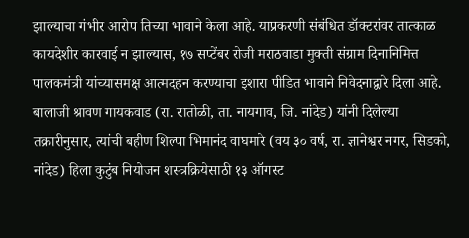झाल्याचा गंभीर आरोप तिच्या भावाने केला आहे. याप्रकरणी संबंधित डॉक्टरांवर तात्काळ कायदेशीर कारवाई न झाल्यास, १७ सप्टेंबर रोजी मराठवाडा मुक्ती संग्राम दिनानिमित्त पालकमंत्री यांच्यासमक्ष आत्मदहन करण्याचा इशारा पीडित भावाने निवेदनाद्वारे दिला आहे.
बालाजी श्रावण गायकवाड (रा. रातोळी, ता. नायगाव, जि. नांदेड) यांनी दिलेल्या तक्रारीनुसार, त्यांची बहीण शिल्पा भिमानंद वाघमारे (वय ३० वर्ष, रा. ज्ञानेश्वर नगर, सिडको, नांदेड) हिला कुटुंब नियोजन शस्त्रक्रियेसाठी १३ ऑगस्ट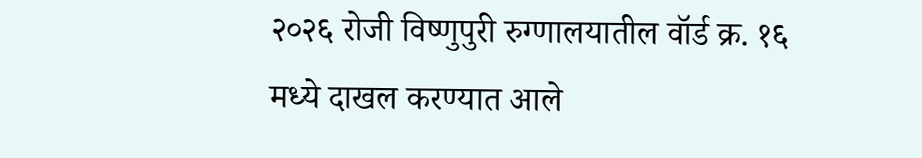२०२६ रोजी विष्णुपुरी रुग्णालयातील वॉर्ड क्र. १६ मध्ये दाखल करण्यात आले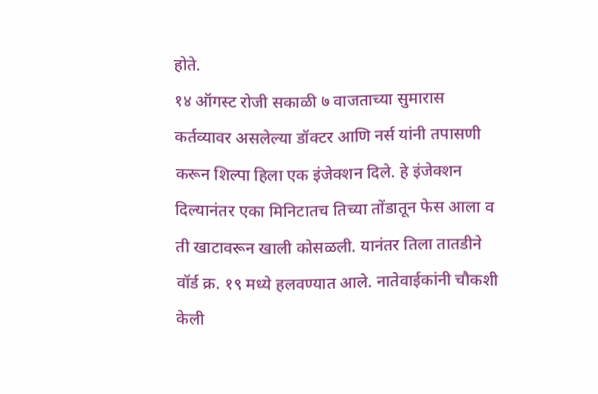होते.
१४ ऑगस्ट रोजी सकाळी ७ वाजताच्या सुमारास कर्तव्यावर असलेल्या डॉक्टर आणि नर्स यांनी तपासणी करून शिल्पा हिला एक इंजेक्शन दिले. हे इंजेक्शन दिल्यानंतर एका मिनिटातच तिच्या तोंडातून फेस आला व ती खाटावरून खाली कोसळली. यानंतर तिला तातडीने वॉर्ड क्र. १९ मध्ये हलवण्यात आले. नातेवाईकांनी चौकशी केली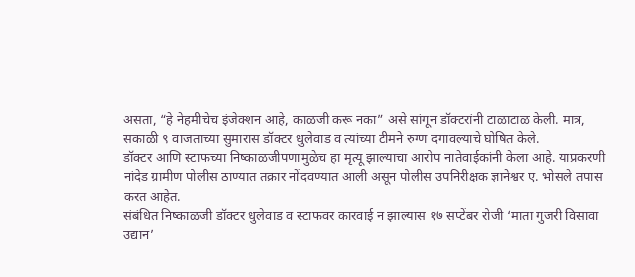असता, “हे नेहमीचेच इंजेक्शन आहे, काळजी करू नका” असे सांगून डॉक्टरांनी टाळाटाळ केली. मात्र, सकाळी ९ वाजताच्या सुमारास डॉक्टर धुलेवाड व त्यांच्या टीमने रुग्ण दगावल्याचे घोषित केले.
डॉक्टर आणि स्टाफच्या निष्काळजीपणामुळेच हा मृत्यू झाल्याचा आरोप नातेवाईकांनी केला आहे. याप्रकरणी नांदेड ग्रामीण पोलीस ठाण्यात तक्रार नोंदवण्यात आली असून पोलीस उपनिरीक्षक ज्ञानेश्वर ए. भोसले तपास करत आहेत.
संबंधित निष्काळजी डॉक्टर धुलेवाड व स्टाफवर कारवाई न झाल्यास १७ सप्टेंबर रोजी ‘माता गुजरी विसावा उद्यान’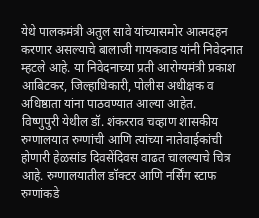येथे पालकमंत्री अतुल सावे यांच्यासमोर आत्मदहन करणार असल्याचे बालाजी गायकवाड यांनी निवेदनात म्हटले आहे. या निवेदनाच्या प्रती आरोग्यमंत्री प्रकाश आबिटकर, जिल्हाधिकारी, पोलीस अधीक्षक व अधिष्ठाता यांना पाठवण्यात आल्या आहेत.
विष्णुपुरी येथील डॉ. शंकरराव चव्हाण शासकीय रुग्णालयात रुग्णांची आणि त्यांच्या नातेवाईकांची होणारी हेळसांड दिवसेंदिवस वाढत चालल्याचे चित्र आहे. रुग्णालयातील डॉक्टर आणि नर्सिंग स्टाफ रुग्णांकडे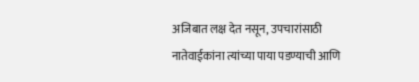अजिबात लक्ष देत नसून, उपचारांसाठी नातेवाईकांना त्यांच्या पाया पडण्याची आणि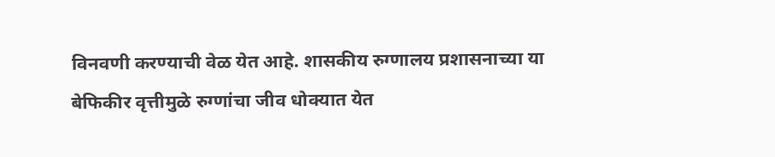विनवणी करण्याची वेळ येत आहे. शासकीय रुग्णालय प्रशासनाच्या या बेफिकीर वृत्तीमुळे रुग्णांचा जीव धोक्यात येत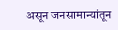असून जनसामान्यांतून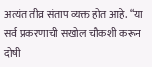अत्यंत तीव्र संताप व्यक्त होत आहे. “या सर्व प्रकरणाची सखोल चौकशी करून दोषी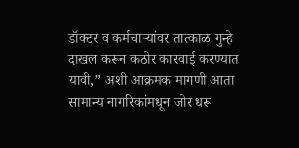डॉक्टर व कर्मचाऱ्यांवर तात्काळ गुन्हे दाखल करून कठोर कारवाई करण्यात यावी,” अशी आक्रमक मागणी आता सामान्य नागरिकांमधून जोर धरू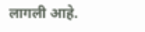लागली आहे.